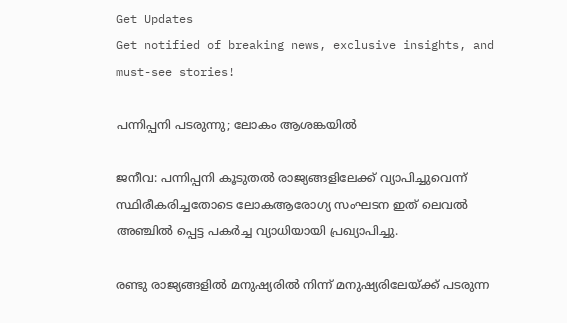Get Updates
Get notified of breaking news, exclusive insights, and must-see stories!

പന്നിപ്പനി പടരുന്നു; ലോകം ആശങ്കയില്‍

ജനീവ: പന്നിപ്പനി കൂടുതല്‍ രാജ്യങ്ങളിലേക്ക് വ്യാപിച്ചുവെന്ന് സ്ഥിരീകരിച്ചതോടെ ലോകആരോഗ്യ സംഘടന ഇത് ലെവല്‍ അഞ്ചില്‍ പ്പെട്ട പകര്‍ച്ച വ്യാധിയായി പ്രഖ്യാപിച്ചു.

രണ്ടു രാജ്യങ്ങളില്‍ മനുഷ്യരില്‍ നിന്ന് മനുഷ്യരിലേയ്ക്ക് പടരുന്ന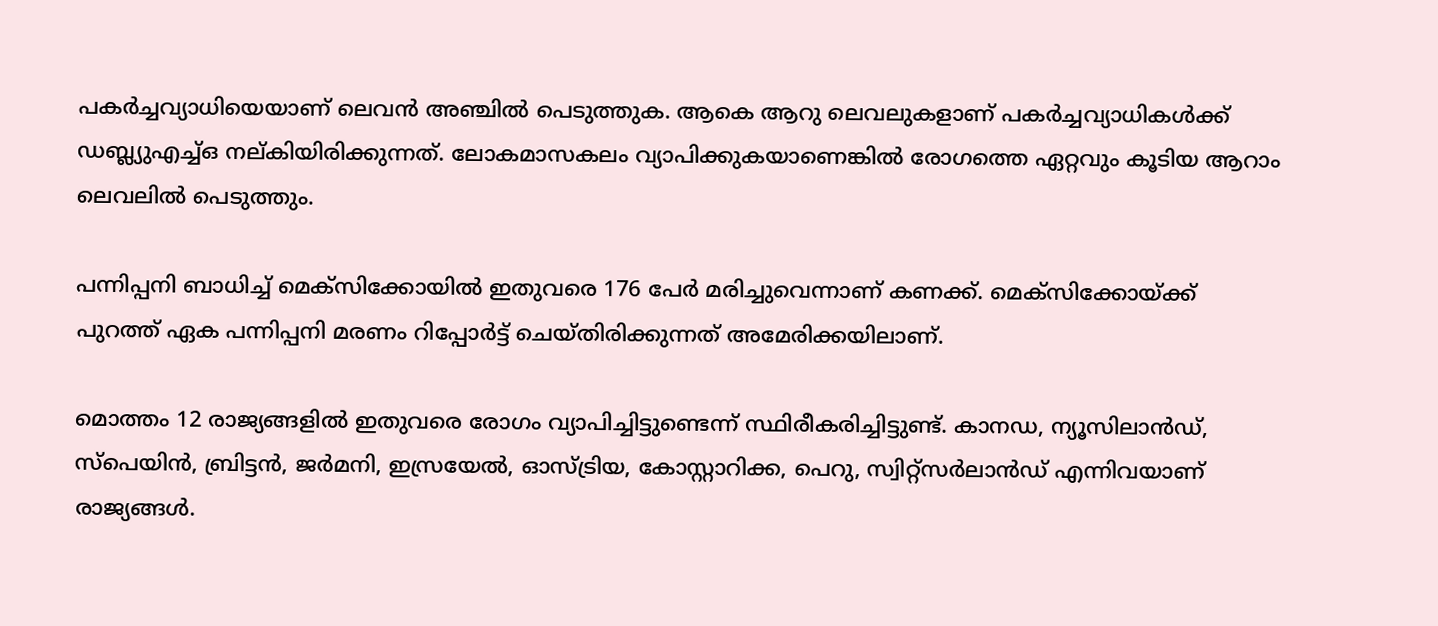പകര്‍ച്ചവ്യാധിയെയാണ് ലെവന്‍ അഞ്ചില്‍ പെടുത്തുക. ആകെ ആറു ലെവലുകളാണ് പകര്‍ച്ചവ്യാധികള്‍ക്ക് ഡബ്ല്യുഎച്ച്ഒ നല്കിയിരിക്കുന്നത്. ലോകമാസകലം വ്യാപിക്കുകയാണെങ്കില്‍ രോഗത്തെ ഏറ്റവും കൂടിയ ആറാം ലെവലില്‍ പെടുത്തും.

പന്നിപ്പനി ബാധിച്ച് മെക്സിക്കോയില്‍ ഇതുവരെ 176 പേര്‍ മരിച്ചുവെന്നാണ് കണക്ക്. മെക്സിക്കോയ്ക്ക് പുറത്ത് ഏക പന്നിപ്പനി മരണം റിപ്പോര്‍ട്ട് ചെയ്തിരിക്കുന്നത് അമേരിക്കയിലാണ്.

മൊത്തം 12 രാജ്യങ്ങളില്‍ ഇതുവരെ രോഗം വ്യാപിച്ചിട്ടുണ്ടെന്ന് സ്ഥിരീകരിച്ചിട്ടുണ്ട്. കാനഡ, ന്യൂസിലാന്‍ഡ്, സ്പെയിന്‍, ബ്രിട്ടന്‍, ജര്‍മനി, ഇസ്രയേല്‍, ഓസ്ട്രിയ, കോസ്റ്റാറിക്ക, പെറു, സ്വിറ്റ്സര്‍ലാന്‍ഡ് എന്നിവയാണ് രാജ്യങ്ങള്‍.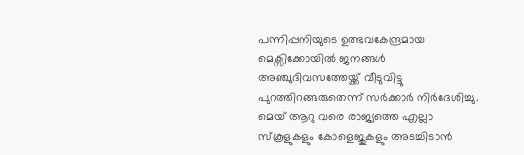പന്നിപ്പനിയുടെ ഉത്ഭവകേന്ദ്രമായ മെക്സിക്കോയില്‍ ജനങ്ങള്‍ അഞ്ചുദിവസത്തേയ്ക്ക് വീടുവിട്ടു പുറത്തിറങ്ങരുതെന്ന് സര്‍ക്കാര്‍ നിര്‍ദേശിച്ചു.
മെയ് ആറു വരെ രാജ്യത്തെ എല്ലാ സ്കൂളുകളും കോളെജുകളും അടച്ചിടാന്‍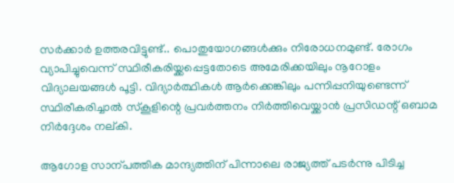സര്‍ക്കാര്‍ ഉത്തരവിട്ടുണ്ട്.. പൊതുയോഗങ്ങള്‍ക്കും നിരോധനമുണ്ട്. രോഗം വ്യാപിച്ചുവെന്ന് സ്ഥിരീകരിയ്ക്കപ്പെട്ടതോടെ അമേരിക്കയിലും നൂറോളം വിദ്യാലയങ്ങള്‍ പൂട്ടി. വിദ്യാര്‍ത്ഥികള്‍ ആര്‍ക്കെങ്കിലും പന്നിപ്പനിയുണ്ടെന്ന് സ്ഥിരീകരിച്ചാല്‍ സ്കൂളിന്റെ പ്രവര്‍ത്തനം നിര്‍ത്തിവെയ്ക്കാന്‍ പ്രസിഡന്റ് ഒബാമ നിര്‍ദ്ദേശം നല്കി.

ആഗോള സാന്പത്തിക മാന്ദ്യത്തിന് പിന്നാലെ രാജ്യത്ത് പടര്‍ന്നു പിടിച്ച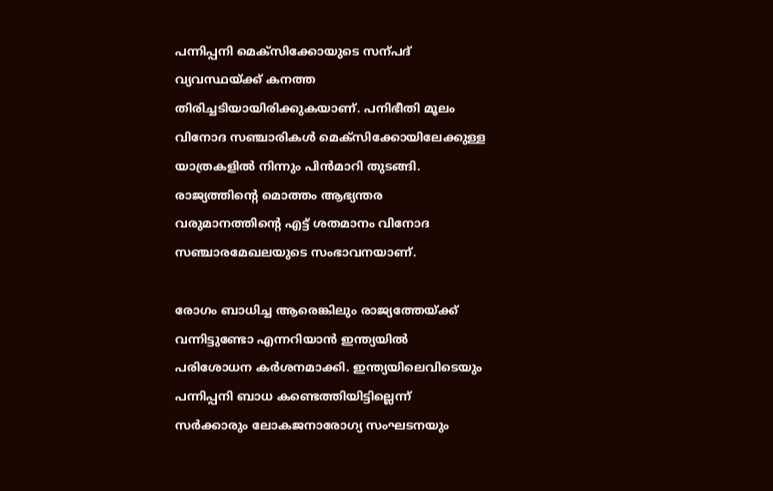പന്നിപ്പനി മെക്സിക്കോയുടെ സന്പദ് വ്യവസ്ഥയ്ക്ക് കനത്ത തിരിച്ചടിയായിരിക്കുകയാണ്. പനിഭീതി മൂലം വിനോദ സഞ്ചാരികള്‍ മെക്സിക്കോയിലേക്കുള്ള യാത്രകളില്‍ നിന്നും പിന്‍മാറി തുടങ്ങി. രാജ്യത്തിന്റെ മൊത്തം ആഭ്യന്തര വരുമാനത്തിന്റെ എട്ട് ശതമാനം വിനോദ സഞ്ചാരമേഖലയുടെ സംഭാവനയാണ്.

രോഗം ബാധിച്ച ആരെങ്കിലും രാജ്യത്തേയ്ക്ക് വന്നിട്ടുണ്ടോ എന്നറിയാന്‍ ഇന്ത്യയില്‍ പരിശോധന കര്‍ശനമാക്കി. ഇന്ത്യയിലെവിടെയും പന്നിപ്പനി ബാധ കണ്ടെത്തിയിട്ടില്ലെന്ന് സര്‍ക്കാരും ലോകജനാരോഗ്യ സംഘടനയും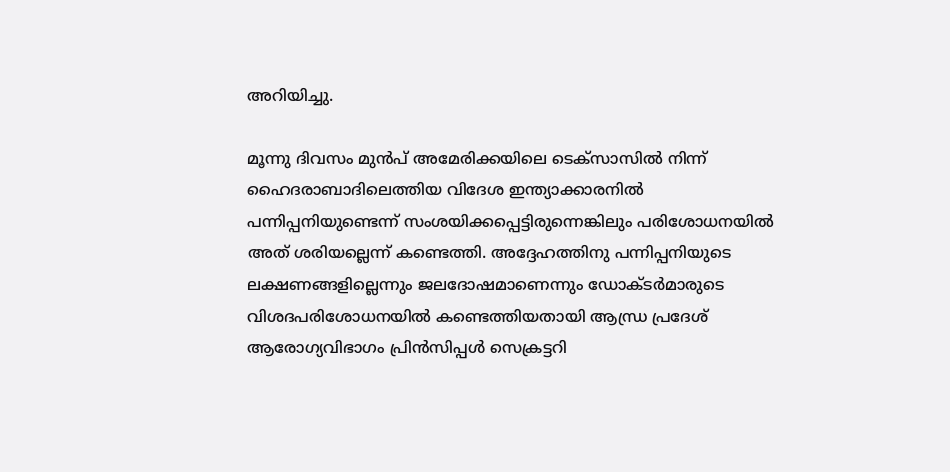അറിയിച്ചു.

മൂന്നു ദിവസം മുന്‍പ് അമേരിക്കയിലെ ടെക്സാസില്‍ നിന്ന് ഹൈദരാബാദിലെത്തിയ വിദേശ ഇന്ത്യാക്കാരനില്‍ പന്നിപ്പനിയുണ്ടെന്ന് സംശയിക്കപ്പെട്ടിരുന്നെങ്കിലും പരിശോധനയില്‍ അത് ശരിയല്ലെന്ന് കണ്ടെത്തി. അദ്ദേഹത്തിനു പന്നിപ്പനിയുടെ ലക്ഷണങ്ങളില്ലെന്നും ജലദോഷമാണെന്നും ഡോക്ടര്‍മാരുടെ വിശദപരിശോധനയില്‍ കണ്ടെത്തിയതായി ആന്ധ്ര പ്രദേശ് ആരോഗ്യവിഭാഗം പ്രിന്‍സിപ്പള്‍ സെക്രട്ടറി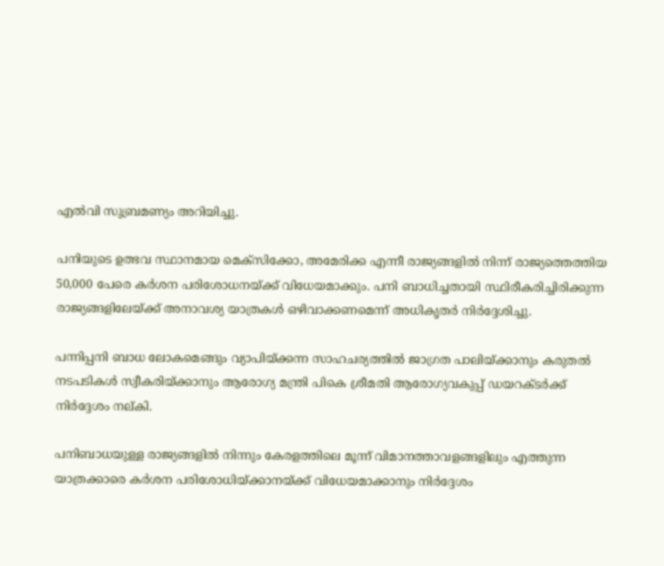എല്‍വി സുബ്രമണ്യം അറിയിച്ചു.

പനിയുടെ ഉത്ഭവ സ്ഥാനമായ മെക്സിക്കോ, അമേരിക്ക എന്നീ രാജ്യങ്ങളില്‍ നിന്ന് രാജ്യത്തെത്തിയ 50,000 പേരെ കര്‍ശന പരിശോധനയ്ക്ക് വിധേയമാക്കും. പനി ബാധിച്ചതായി സ്ഥിരീകരിച്ചിരിക്കുന്ന രാജ്യങ്ങളിലേയ്ക്ക് അനാവശ്യ യാത്രകള്‍ ഒഴിവാക്കണമെന്ന് അധികൃതര്‍ നിര്‍ദ്ദേശിച്ചു.

പന്നിപ്പനി ബാധ ലോകമെങ്ങും വ്യാപിയ്ക്കന്ന സാഹചര്യത്തില്‍ ജാഗ്രത പാലിയ്ക്കാനും കരുതല്‍ നടപടികള്‍ സ്വീകരിയ്ക്കാനും ആരോഗ്യ മന്ത്രി പികെ ശ്രീമതി ആരോഗ്യവകുപ്പ് ഡയറക്ടര്‍ക്ക് നിര്‍ദ്ദേശം നല്കി.

പനിബാധയുള്ള രാജ്യങ്ങളില്‍ നിന്നും കേരളത്തിലെ മൂന്ന് വിമാനത്താവളങ്ങളിലും എത്തുന്ന യാത്രക്കാരെ കര്‍ശന പരിശോധിയ്ക്കാനയ്ക്ക് വിധേയമാക്കാനും നിര്‍ദ്ദേശം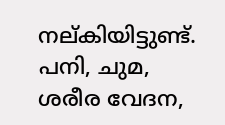നല്കിയിട്ടുണ്ട്. പനി, ചുമ, ശരീര വേദന,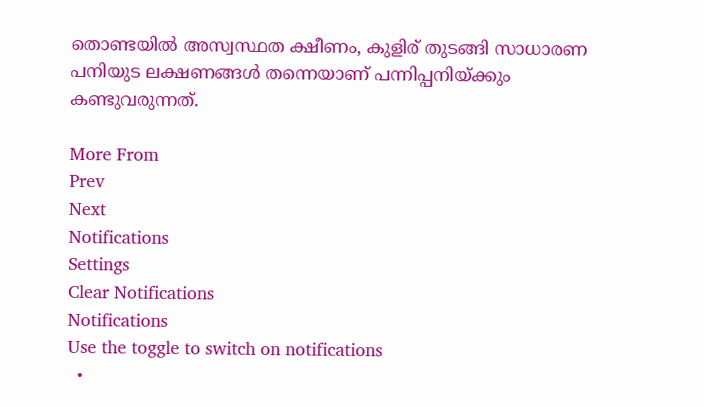തൊണ്ടയില്‍ അസ്വസ്ഥത ക്ഷീണം, കുളിര് തുടങ്ങി സാധാരണ പനിയുട ലക്ഷണങ്ങള്‍ തന്നെയാണ് പന്നിപ്പനിയ്ക്കും കണ്ടുവരുന്നത്.

More From
Prev
Next
Notifications
Settings
Clear Notifications
Notifications
Use the toggle to switch on notifications
  •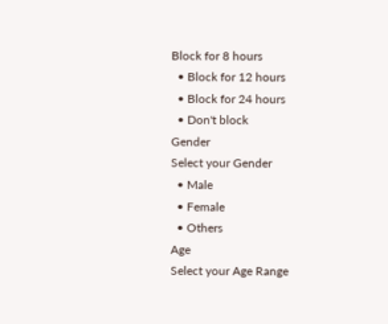Block for 8 hours
  • Block for 12 hours
  • Block for 24 hours
  • Don't block
Gender
Select your Gender
  • Male
  • Female
  • Others
Age
Select your Age Range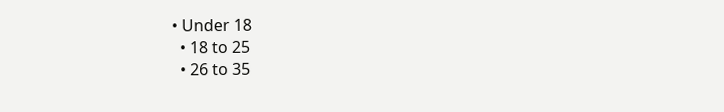• Under 18
  • 18 to 25
  • 26 to 35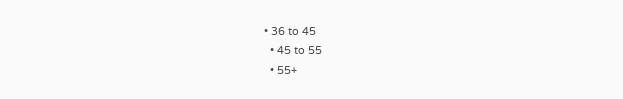• 36 to 45
  • 45 to 55
  • 55+